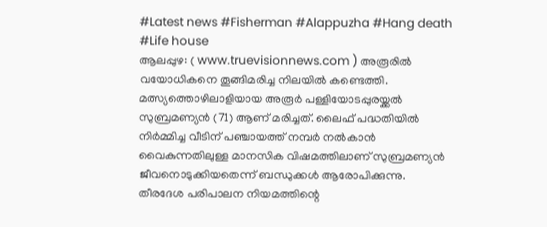#Latest news #Fisherman #Alappuzha #Hang death #Life house
ആലപ്പുഴ: ( www.truevisionnews.com ) അരൂരിൽ വയോധികനെ തൂങ്ങിമരിച്ച നിലയിൽ കണ്ടെത്തി. മത്സ്യത്തൊഴിലാളിയായ അരൂർ പള്ളിയോടപ്പുരയ്ക്കൽ സുബ്രമണ്യൻ (71) ആണ് മരിച്ചത്. ലൈഫ് പദ്ധതിയിൽ നിർമ്മിച്ച വീടിന് പഞ്ചായത്ത് നമ്പർ നൽകാൻ വൈകുന്നതിലുള്ള മാനസിക വിഷമത്തിലാണ് സുബ്രമണ്യൻ ജീവനൊടുക്കിയതെന്ന് ബന്ധുക്കൾ ആരോപിക്കുന്നു.
തീരദേശ പരിപാലന നിയമത്തിന്റെ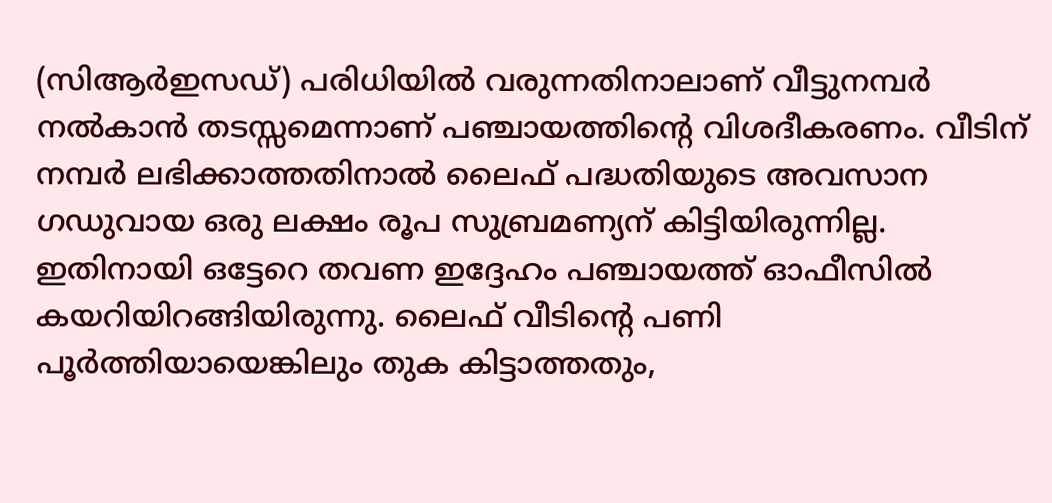(സിആർഇസഡ്) പരിധിയിൽ വരുന്നതിനാലാണ് വീട്ടുനമ്പർ നൽകാൻ തടസ്സമെന്നാണ് പഞ്ചായത്തിന്റെ വിശദീകരണം. വീടിന് നമ്പർ ലഭിക്കാത്തതിനാൽ ലൈഫ് പദ്ധതിയുടെ അവസാന ഗഡുവായ ഒരു ലക്ഷം രൂപ സുബ്രമണ്യന് കിട്ടിയിരുന്നില്ല.
ഇതിനായി ഒട്ടേറെ തവണ ഇദ്ദേഹം പഞ്ചായത്ത് ഓഫീസിൽ കയറിയിറങ്ങിയിരുന്നു. ലൈഫ് വീടിന്റെ പണി പൂർത്തിയായെങ്കിലും തുക കിട്ടാത്തതും,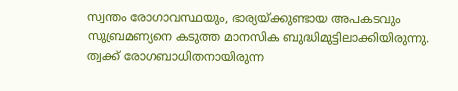സ്വന്തം രോഗാവസ്ഥയും, ഭാര്യയ്ക്കുണ്ടായ അപകടവും സുബ്രമണ്യനെ കടുത്ത മാനസിക ബുദ്ധിമുട്ടിലാക്കിയിരുന്നു.
ത്വക്ക് രോഗബാധിതനായിരുന്ന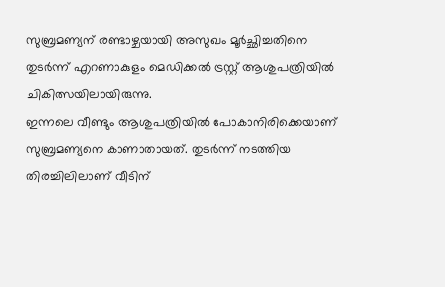സുബ്രമണ്യന് രണ്ടാഴ്ചയായി അസുഖം മൂർച്ഛിച്ചതിനെ തുടർന്ന് എറണാകുളം മെഡിക്കൽ ട്രസ്റ്റ് ആശുപത്രിയിൽ ചികിത്സയിലായിരുന്നു.
ഇന്നലെ വീണ്ടും ആശുപത്രിയിൽ പോകാനിരിക്കെയാണ് സുബ്രമണ്യനെ കാണാതായത്. തുടർന്ന് നടത്തിയ തിരച്ചിലിലാണ് വീടിന്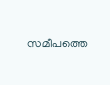സമീപത്തെ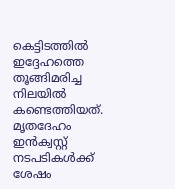കെട്ടിടത്തിൽ ഇദ്ദേഹത്തെ തൂങ്ങിമരിച്ച നിലയിൽ കണ്ടെത്തിയത്. മൃതദേഹം ഇൻക്വസ്റ്റ് നടപടികൾക്ക് ശേഷം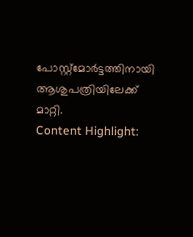പോസ്റ്റ്മോർട്ടത്തിനായി ആശുപത്രിയിലേക്ക് മാറ്റി.
Content Highlight: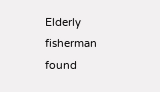Elderly fisherman found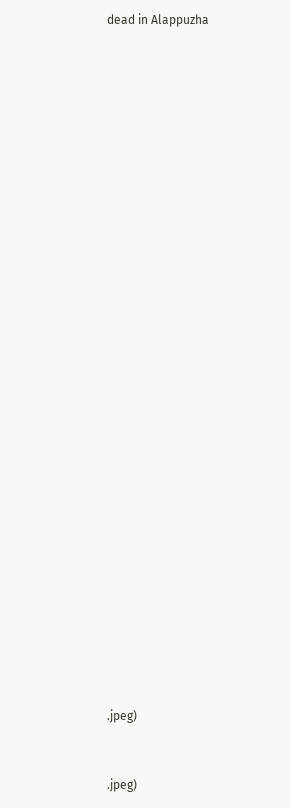dead in Alappuzha





























.jpeg)


.jpeg)